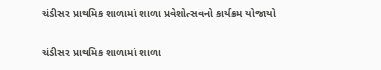ચંડીસર પ્રાથમિક શાળામાં શાળા પ્રવેશોત્સવનો કાર્યક્રમ યોજાયો

ચંડીસર પ્રાથમિક શાળામાં શાળા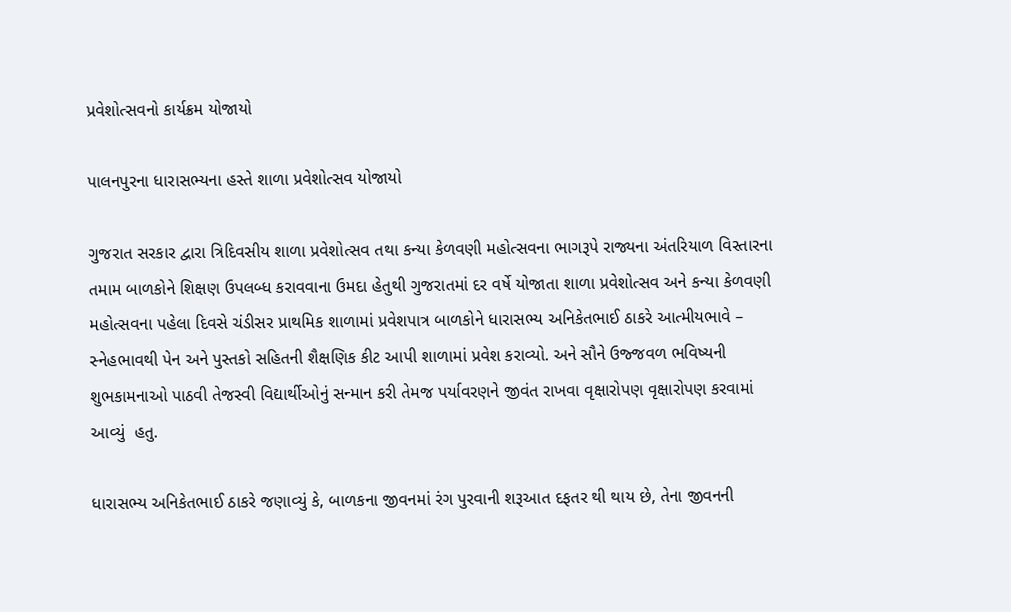પ્રવેશોત્સવનો કાર્યક્રમ યોજાયો

પાલનપુરના ધારાસભ્યના હસ્તે શાળા પ્રવેશોત્સવ યોજાયો

ગુજરાત સરકાર દ્વારા ત્રિદિવસીય શાળા પ્રવેશોત્સવ તથા કન્યા કેળવણી મહોત્સવના ભાગરૂપે રાજ્યના અંતરિયાળ વિસ્તારના તમામ બાળકોને શિક્ષણ ઉપલબ્ધ કરાવવાના ઉમદા હેતુથી ગુજરાતમાં દર વર્ષે યોજાતા શાળા પ્રવેશોત્સવ અને કન્યા કેળવણી મહોત્સવના પહેલા દિવસે ચંડીસર પ્રાથમિક શાળામાં પ્રવેશપાત્ર બાળકોને ધારાસભ્ય અનિકેતભાઈ ઠાકરે આત્મીયભાવે – સ્નેહભાવથી પેન અને પુસ્તકો સહિતની શૈક્ષણિક કીટ આપી શાળામાં પ્રવેશ કરાવ્યો. અને સૌને ઉજ્જવળ ભવિષ્યની શુભકામનાઓ પાઠવી તેજસ્વી વિદ્યાર્થીઓનું સન્માન કરી તેમજ પર્યાવરણને જીવંત રાખવા વૃક્ષારોપણ વૃક્ષારોપણ કરવામાં આવ્યું  હતુ.

ધારાસભ્ય અનિકેતભાઈ ઠાકરે જણાવ્યું કે, બાળકના જીવનમાં રંગ પુરવાની શરૂઆત દફતર થી થાય છે, તેના જીવનની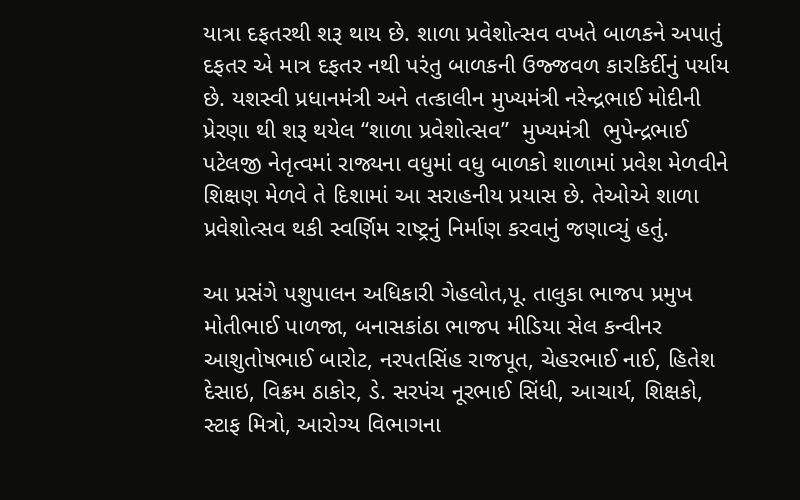યાત્રા દફતરથી શરૂ થાય છે. શાળા પ્રવેશોત્સવ વખતે બાળકને અપાતું દફતર એ માત્ર દફતર નથી પરંતુ બાળકની ઉજ્જવળ કારકિર્દીનું પર્યાય છે. યશસ્વી પ્રધાનમંત્રી અને તત્કાલીન મુખ્યમંત્રી નરેન્દ્રભાઈ મોદીની પ્રેરણા થી શરૂ થયેલ “શાળા પ્રવેશોત્સવ”  મુખ્યમંત્રી  ભુપેન્દ્રભાઈ પટેલજી નેતૃત્વમાં રાજ્યના વધુમાં વધુ બાળકો શાળામાં પ્રવેશ મેળવીને શિક્ષણ મેળવે તે દિશામાં આ સરાહનીય પ્રયાસ છે. તેઓએ શાળા પ્રવેશોત્સવ થકી સ્વર્ણિમ રાષ્ટ્રનું નિર્માણ કરવાનું જણાવ્યું હતું.

આ પ્રસંગે પશુપાલન અધિકારી ગેહલોત,પૂ. તાલુકા ભાજપ પ્રમુખ મોતીભાઈ પાળજા, બનાસકાંઠા ભાજપ મીડિયા સેલ કન્વીનર આશુતોષભાઈ બારોટ, નરપતસિંહ રાજપૂત, ચેહરભાઈ નાઈ, હિતેશ દેસાઇ, વિક્રમ ઠાકોર, ડે. સરપંચ નૂરભાઈ સિંધી, આચાર્ય, શિક્ષકો, સ્ટાફ મિત્રો, આરોગ્ય વિભાગના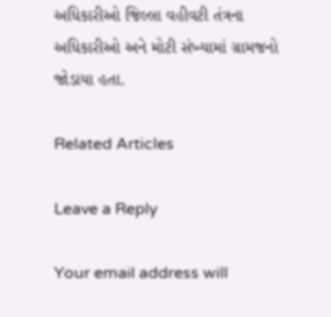અધિકારીઓ જિલ્લા વહીવટી તંત્રના અધિકારીઓ અને મોટી સંખ્યામાં ગ્રામજનો જોડાયા હતા.

Related Articles

Leave a Reply

Your email address will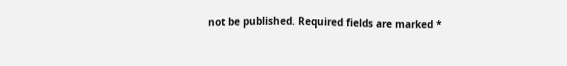not be published. Required fields are marked *